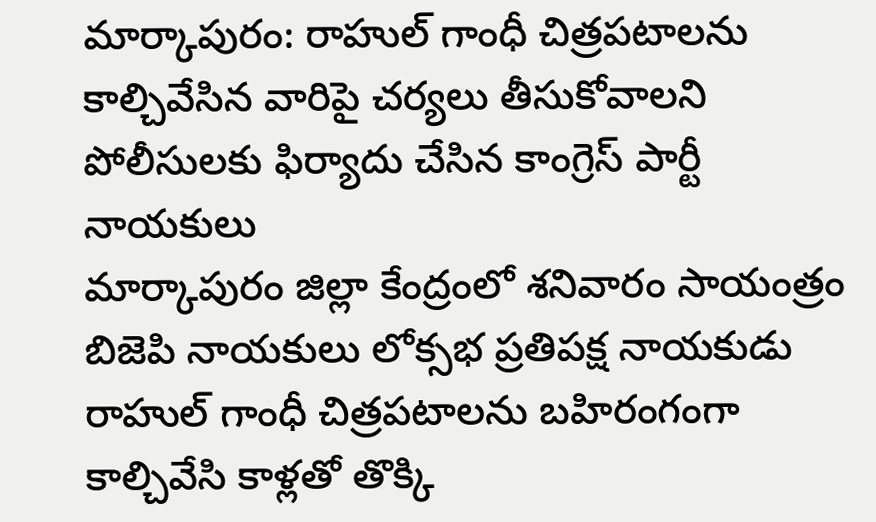మార్కాపురం: రాహుల్ గాంధీ చిత్రపటాలను కాల్చివేసిన వారిపై చర్యలు తీసుకోవాలని పోలీసులకు ఫిర్యాదు చేసిన కాంగ్రెస్ పార్టీ నాయకులు
మార్కాపురం జిల్లా కేంద్రంలో శనివారం సాయంత్రం బిజెపి నాయకులు లోక్సభ ప్రతిపక్ష నాయకుడు రాహుల్ గాంధీ చిత్రపటాలను బహిరంగంగా కాల్చివేసి కాళ్లతో తొక్కి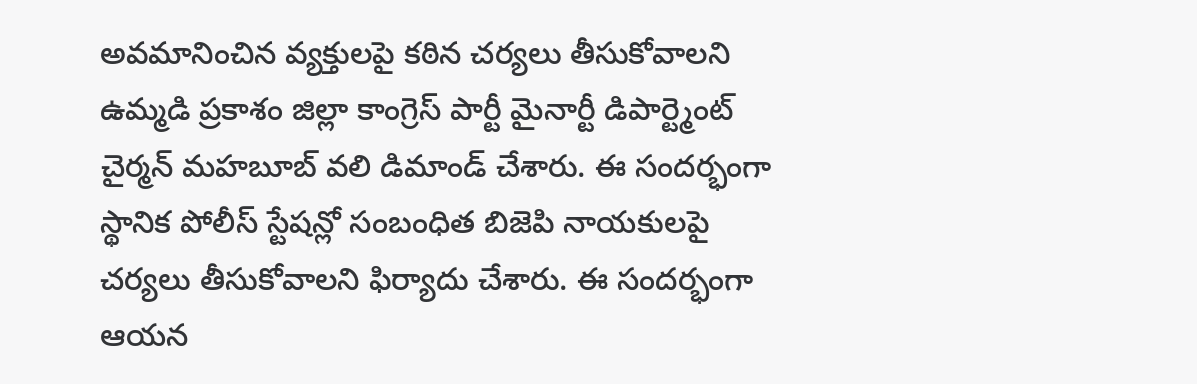అవమానించిన వ్యక్తులపై కఠిన చర్యలు తీసుకోవాలని ఉమ్మడి ప్రకాశం జిల్లా కాంగ్రెస్ పార్టీ మైనార్టీ డిపార్ట్మెంట్ చైర్మన్ మహబూబ్ వలి డిమాండ్ చేశారు. ఈ సందర్భంగా స్థానిక పోలీస్ స్టేషన్లో సంబంధిత బిజెపి నాయకులపై చర్యలు తీసుకోవాలని ఫిర్యాదు చేశారు. ఈ సందర్భంగా ఆయన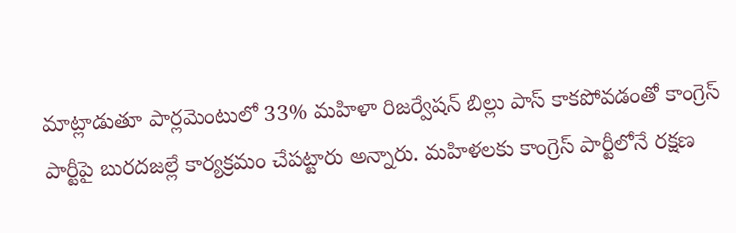మాట్లాడుతూ పార్లమెంటులో 33% మహిళా రిజర్వేషన్ బిల్లు పాస్ కాకపోవడంతో కాంగ్రెస్ పార్టీపై బురదజల్లే కార్యక్రమం చేపట్టారు అన్నారు. మహిళలకు కాంగ్రెస్ పార్టీలోనే రక్షణ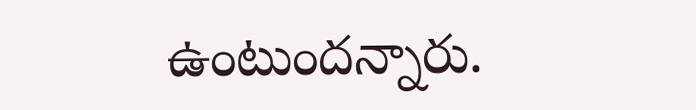ఉంటుందన్నారు.